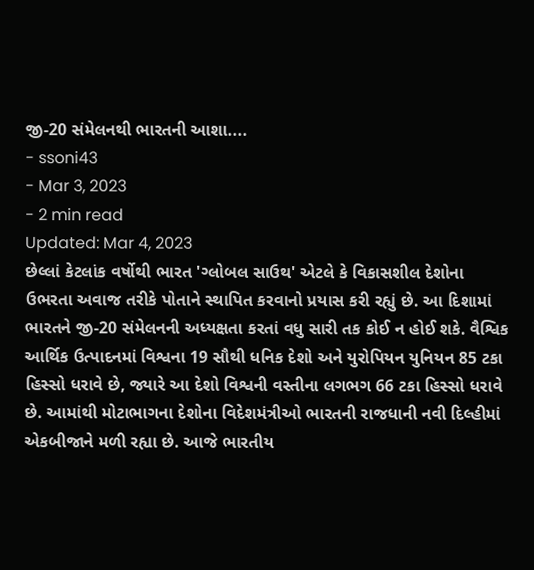જી-20 સંમેલનથી ભારતની આશા....
- ssoni43
- Mar 3, 2023
- 2 min read
Updated: Mar 4, 2023
છેલ્લાં કેટલાંક વર્ષોથી ભારત 'ગ્લોબલ સાઉથ' એટલે કે વિકાસશીલ દેશોના ઉભરતા અવાજ તરીકે પોતાને સ્થાપિત કરવાનો પ્રયાસ કરી રહ્યું છે. આ દિશામાં ભારતને જી-20 સંમેલનની અધ્યક્ષતા કરતાં વધુ સારી તક કોઈ ન હોઈ શકે. વૈશ્વિક આર્થિક ઉત્પાદનમાં વિશ્વના 19 સૌથી ધનિક દેશો અને યુરોપિયન યુનિયન 85 ટકા હિસ્સો ધરાવે છે, જ્યારે આ દેશો વિશ્વની વસ્તીના લગભગ 66 ટકા હિસ્સો ધરાવે છે. આમાંથી મોટાભાગના દેશોના વિદેશમંત્રીઓ ભારતની રાજધાની નવી દિલ્હીમાં એકબીજાને મળી રહ્યા છે. આજે ભારતીય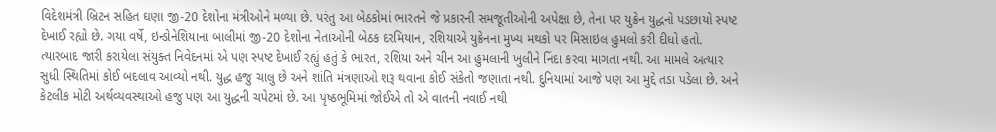વિદેશમંત્રી બ્રિટન સહિત ઘણા જી-20 દેશોના મંત્રીઓને મળ્યા છે. પરંતુ આ બેઠકોમાં ભારતને જે પ્રકારની સમજૂતીઓની અપેક્ષા છે, તેના પર યુક્રેન યુદ્ધનો પડછાયો સ્પષ્ટ દેખાઈ રહ્યો છે. ગયા વર્ષે, ઇન્ડોનેશિયાના બાલીમાં જી-20 દેશોના નેતાઓની બેઠક દરમિયાન, રશિયાએ યુક્રેનના મુખ્ય મથકો પર મિસાઇલ હુમલો કરી દીધો હતો. ત્યારબાદ જારી કરાયેલા સંયુક્ત નિવેદનમાં એ પણ સ્પષ્ટ દેખાઈ રહ્યું હતું કે ભારત, રશિયા અને ચીન આ હુમલાની ખુલીને નિંદા કરવા માગતા નથી. આ મામલે અત્યાર સુધી સ્થિતિમાં કોઈ બદલાવ આવ્યો નથી. યુદ્ધ હજુ ચાલુ છે અને શાંતિ મંત્રણાઓ શરૂ થવાના કોઈ સંકેતો જણાતા નથી. દુનિયામાં આજે પણ આ મુદ્દે તડા પડેલા છે. અને કેટલીક મોટી અર્થવ્યવસ્થાઓ હજુ પણ આ યુદ્ધની ચપેટમાં છે. આ પૃષ્ઠભૂમિમાં જોઈએ તો એ વાતની નવાઈ નથી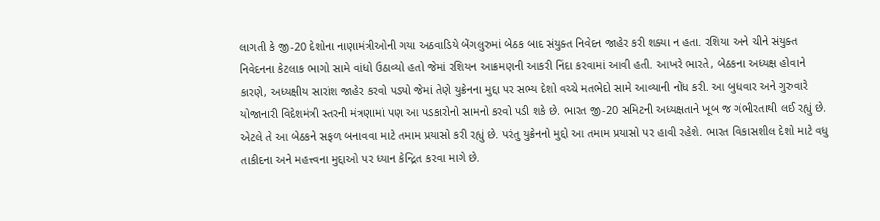લાગતી કે જી-20 દેશોના નાણામંત્રીઓની ગયા અઠવાડિયે બેંગલુરુમાં બેઠક બાદ સંયુક્ત નિવેદન જાહેર કરી શક્યા ન હતા. રશિયા અને ચીને સંયુક્ત નિવેદનના કેટલાક ભાગો સામે વાંધો ઉઠાવ્યો હતો જેમાં રશિયન આક્રમણની આકરી નિંદા કરવામાં આવી હતી. આખરે ભારતે, બેઠકના અધ્યક્ષ હોવાને કારણે, અધ્યક્ષીય સારાંશ જાહેર કરવો પડ્યો જેમાં તેણે યુક્રેનના મુદ્દા પર સભ્ય દેશો વચ્ચે મતભેદો સામે આવ્યાની નોંધ કરી. આ બુધવાર અને ગુરુવારે યોજાનારી વિદેશમંત્રી સ્તરની મંત્રણામાં પણ આ પડકારોનો સામનો કરવો પડી શકે છે. ભારત જી-20 સમિટની અધ્યક્ષતાને ખૂબ જ ગંભીરતાથી લઈ રહ્યું છે. એટલે તે આ બેઠકને સફળ બનાવવા માટે તમામ પ્રયાસો કરી રહ્યું છે. પરંતુ યુક્રેનનો મુદ્દો આ તમામ પ્રયાસો પર હાવી રહેશે. ભારત વિકાસશીલ દેશો માટે વધુ તાકીદના અને મહત્ત્વના મુદ્દાઓ પર ધ્યાન કેન્દ્રિત કરવા માગે છે.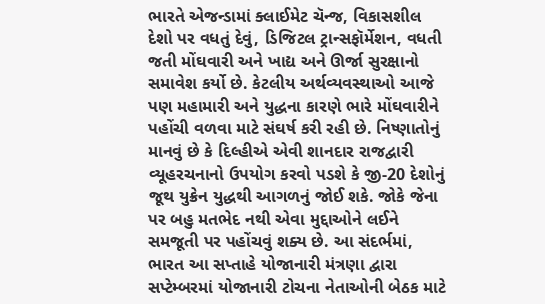ભારતે એજન્ડામાં ક્લાઈમેટ ચૅન્જ, વિકાસશીલ દેશો પર વધતું દેવું, ડિજિટલ ટ્રાન્સફૉર્મેશન, વધતી જતી મોંઘવારી અને ખાદ્ય અને ઊર્જા સુરક્ષાનો સમાવેશ કર્યો છે. કેટલીય અર્થવ્યવસ્થાઓ આજે પણ મહામારી અને યુદ્ધના કારણે ભારે મોંઘવારીને પહોંચી વળવા માટે સંઘર્ષ કરી રહી છે. નિષ્ણાતોનું માનવું છે કે દિલ્હીએ એવી શાનદાર રાજદ્વારી વ્યૂહરચનાનો ઉપયોગ કરવો પડશે કે જી-20 દેશોનું જૂથ યુક્રેન યુદ્ધથી આગળનું જોઈ શકે. જોકે જેના પર બહુ મતભેદ નથી એવા મુદ્દાઓને લઈને સમજૂતી પર પહોંચવું શક્ય છે. આ સંદર્ભમાં, ભારત આ સપ્તાહે યોજાનારી મંત્રણા દ્વારા સપ્ટેમ્બરમાં યોજાનારી ટોચના નેતાઓની બેઠક માટે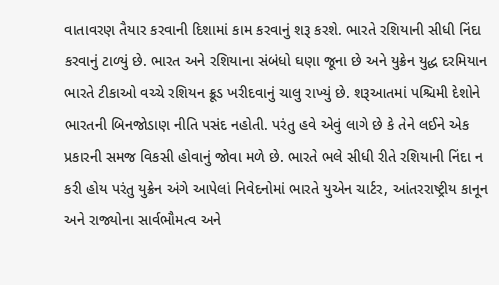વાતાવરણ તૈયાર કરવાની દિશામાં કામ કરવાનું શરૂ કરશે. ભારતે રશિયાની સીધી નિંદા કરવાનું ટાળ્યું છે. ભારત અને રશિયાના સંબંધો ઘણા જૂના છે અને યુક્રેન યુદ્ધ દરમિયાન ભારતે ટીકાઓ વચ્ચે રશિયન ક્રૂડ ખરીદવાનું ચાલુ રાખ્યું છે. શરૂઆતમાં પશ્ચિમી દેશોને ભારતની બિનજોડાણ નીતિ પસંદ નહોતી. પરંતુ હવે એવું લાગે છે કે તેને લઈને એક પ્રકારની સમજ વિકસી હોવાનું જોવા મળે છે. ભારતે ભલે સીધી રીતે રશિયાની નિંદા ન કરી હોય પરંતુ યુક્રેન અંગે આપેલાં નિવેદનોમાં ભારતે યુએન ચાર્ટર, આંતરરાષ્ટ્રીય કાનૂન અને રાજ્યોના સાર્વભૌમત્વ અને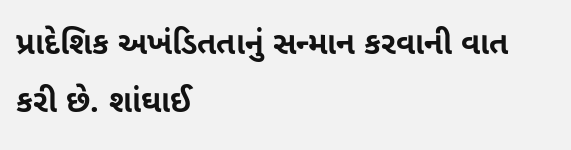પ્રાદેશિક અખંડિતતાનું સન્માન કરવાની વાત કરી છે. શાંઘાઈ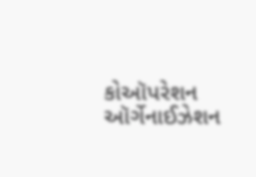કોઑપરેશન ઑર્ગેનાઈઝેશન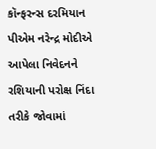કૉન્ફરન્સ દરમિયાન પીએમ નરેન્દ્ર મોદીએ આપેલા નિવેદનને રશિયાની પરોક્ષ નિંદા તરીકે જોવામાં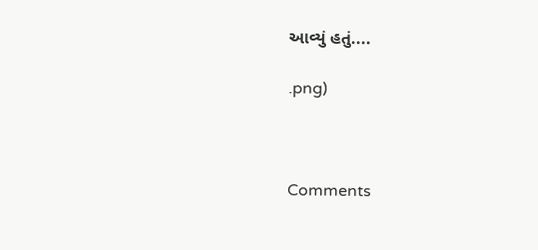આવ્યું હતું....

.png)



Comments